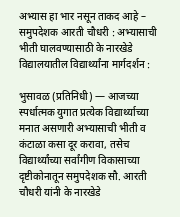अभ्यास हा भार नसून ताकद आहे – समुपदेशक आरती चौधरी : अभ्यासाची भीती घालवण्यासाठी के नारखेडे विद्यालयातील विद्यार्थ्यांना मार्गदर्शन :

भुसावळ (प्रतिनिधी) — आजच्या स्पर्धात्मक युगात प्रत्येक विद्यार्थ्याच्या मनात असणारी अभ्यासाची भीती व कंटाळा कसा दूर करावा, तसेच विद्यार्थ्यांच्या सर्वांगीण विकासाच्या दृष्टीकोनातून समुपदेशक सौ. आरती चौधरी यांनी के नारखेडे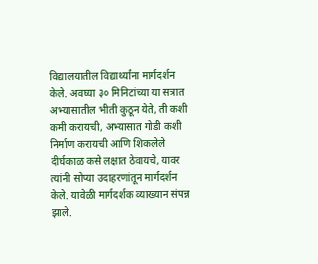विद्यालयातील विद्यार्थ्यांना मार्गदर्शन केले. अवघ्या ३० मिनिटांच्या या सत्रात अभ्यासातील भीती कुठून येते, ती कशी कमी करायची, अभ्यासात गोडी कशी निर्माण करायची आणि शिकलेले दीर्घकाळ कसे लक्षात ठेवायचे, यावर त्यांनी सोप्या उदाहरणांतून मार्गदर्शन केले. यावेळी मार्गदर्शक व्याख्यान संपन्न झाले.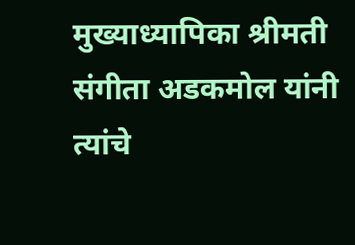मुख्याध्यापिका श्रीमती संगीता अडकमोल यांनी त्यांचे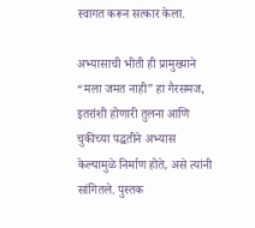स्वागत करून सत्कार केला.

अभ्यासाची भीती ही प्रामुख्याने “मला जमत नाही” हा गैरसमज, इतरांशी होणारी तुलना आणि चुकीच्या पद्धतीने अभ्यास केल्यामुळे निर्माण होते, असे त्यांनी सांगितले. पुस्तक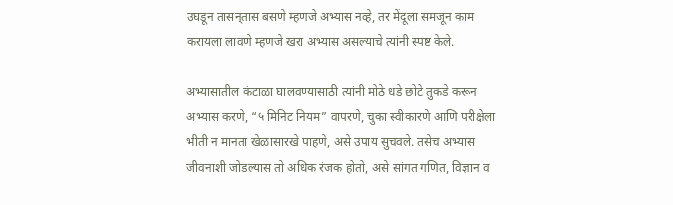उघडून तासन्‌तास बसणे म्हणजे अभ्यास नव्हे, तर मेंदूला समजून काम करायला लावणे म्हणजे खरा अभ्यास असल्याचे त्यांनी स्पष्ट केले.

अभ्यासातील कंटाळा घालवण्यासाठी त्यांनी मोठे धडे छोटे तुकडे करून अभ्यास करणे, “५ मिनिट नियम” वापरणे, चुका स्वीकारणे आणि परीक्षेला भीती न मानता खेळासारखे पाहणे, असे उपाय सुचवले. तसेच अभ्यास जीवनाशी जोडल्यास तो अधिक रंजक होतो, असे सांगत गणित, विज्ञान व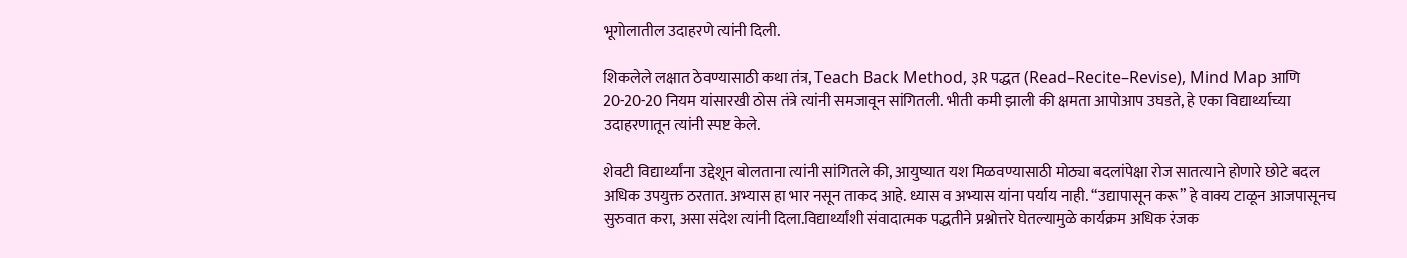भूगोलातील उदाहरणे त्यांनी दिली.

शिकलेले लक्षात ठेवण्यासाठी कथा तंत्र, Teach Back Method, ३R पद्धत (Read–Recite–Revise), Mind Map आणि 20-20-20 नियम यांसारखी ठोस तंत्रे त्यांनी समजावून सांगितली. भीती कमी झाली की क्षमता आपोआप उघडते, हे एका विद्यार्थ्याच्या उदाहरणातून त्यांनी स्पष्ट केले.

शेवटी विद्यार्थ्यांना उद्देशून बोलताना त्यांनी सांगितले की, आयुष्यात यश मिळवण्यासाठी मोठ्या बदलांपेक्षा रोज सातत्याने होणारे छोटे बदल अधिक उपयुक्त ठरतात. अभ्यास हा भार नसून ताकद आहे. ध्यास व अभ्यास यांना पर्याय नाही. “उद्यापासून करू” हे वाक्य टाळून आजपासूनच सुरुवात करा, असा संदेश त्यांनी दिला.विद्यार्थ्यांशी संवादात्मक पद्धतीने प्रश्नोत्तरे घेतल्यामुळे कार्यक्रम अधिक रंजक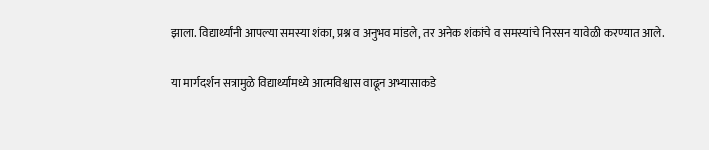झाला. विद्यार्थ्यांनी आपल्या समस्या शंका, प्रश्न व अनुभव मांडले, तर अनेक शंकांचे व समस्यांचे निरसन यावेळी करण्यात आले.

या मार्गदर्शन सत्रामुळे विद्यार्थ्यांमध्ये आत्मविश्वास वाढून अभ्यासाकडे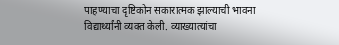पाहण्याचा दृष्टिकोन सकारात्मक झाल्याची भावना विद्यार्थ्यांनी व्यक्त केली. व्याख्यात्यांचा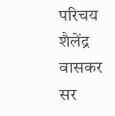परिचय शैलेंद्र वासकर सर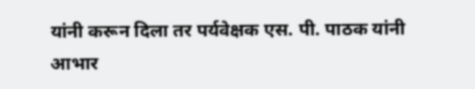यांनी करून दिला तर पर्यवेक्षक एस. पी. पाठक यांनी आभार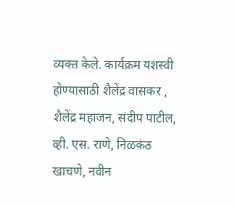व्यक्त केले. कार्यक्रम यशस्वी होण्यासाठी शैलेंद्र वासकर , शैलेंद्र महाजन, संदीप पाटील, व्ही. एस. राणे, निळकंठ खाचणे, नवीन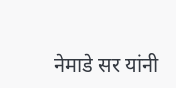नेमाडे सर यांनी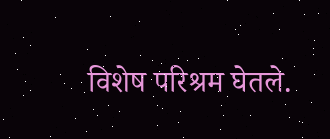विशेष परिश्रम घेतले.